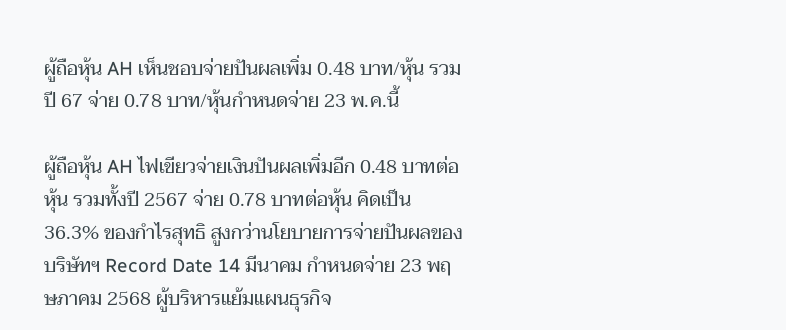ผู้ถือหุ้น AH เห็นชอบจ่ายปันผลเพิ่ม 0.48 บาท/หุ้น รวมปี 67 จ่าย 0.78 บาท/หุ้นกำหนดจ่าย 23 พ.ค.นี้

ผู้ถือหุ้น AH ไฟเขียวจ่ายเงินปันผลเพิ่มอีก 0.48 บาทต่อหุ้น รวมทั้งปี 2567 จ่าย 0.78 บาทต่อหุ้น คิดเป็น 36.3% ของกำไรสุทธิ สูงกว่านโยบายการจ่ายปันผลของบริษัทฯ Record Date 14 มีนาคม กำหนดจ่าย 23 พฤษภาคม 2568 ผู้บริหารแย้มแผนธุรกิจ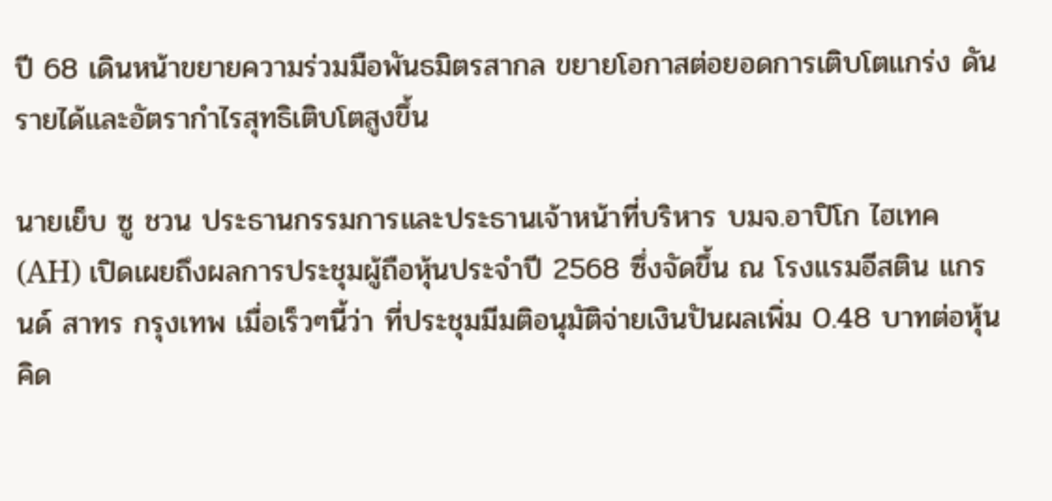ปี 68 เดินหน้าขยายความร่วมมือพันธมิตรสากล ขยายโอกาสต่อยอดการเติบโตแกร่ง ดันรายได้และอัตรากำไรสุทธิเติบโตสูงขึ้น

นายเย็บ ซู ชวน ประธานกรรมการและประธานเจ้าหน้าที่บริหาร บมจ.อาปิโก ไฮเทค (AH) เปิดเผยถึงผลการประชุมผู้ถือหุ้นประจำปี 2568 ซึ่งจัดขึ้น ณ โรงแรมอีสติน แกรนด์ สาทร กรุงเทพ เมื่อเร็วๆนี้ว่า ที่ประชุมมีมติอนุมัติจ่ายเงินปันผลเพิ่ม 0.48 บาทต่อหุ้น คิด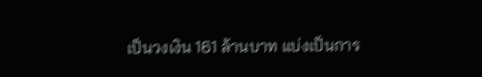เป็นวงเงิน 161 ล้านบาท แบ่งเป็นการ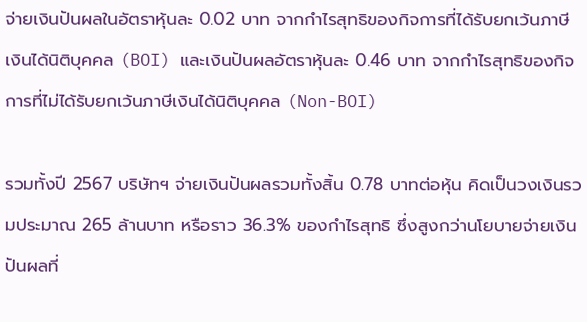จ่ายเงินปันผลในอัตราหุ้นละ 0.02 บาท จากกำไรสุทธิของกิจการที่ได้รับยกเว้นภาษีเงินได้นิติบุคคล (BOI) และเงินปันผลอัตราหุ้นละ 0.46 บาท จากกำไรสุทธิของกิจการที่ไม่ได้รับยกเว้นภาษีเงินได้นิติบุคคล (Non-BOI)

รวมทั้งปี 2567 บริษัทฯ จ่ายเงินปันผลรวมทั้งสิ้น 0.78 บาทต่อหุ้น คิดเป็นวงเงินรวมประมาณ 265 ล้านบาท หรือราว 36.3% ของกำไรสุทธิ ซึ่งสูงกว่านโยบายจ่ายเงินปันผลที่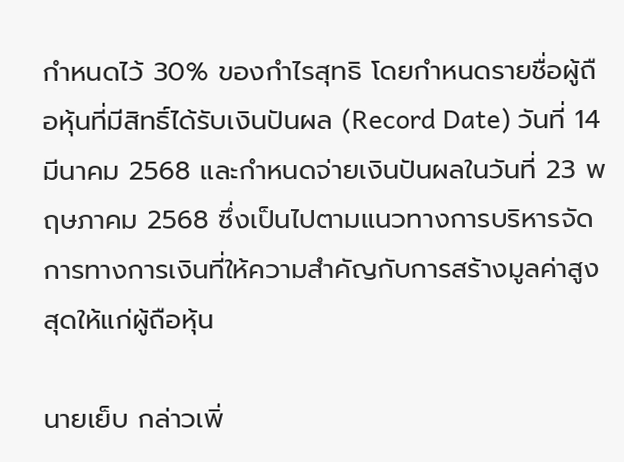กำหนดไว้ 30% ของกำไรสุทธิ โดยกำหนดรายชื่อผู้ถือหุ้นที่มีสิทธิ์ได้รับเงินปันผล (Record Date) วันที่ 14 มีนาคม 2568 และกำหนดจ่ายเงินปันผลในวันที่ 23 พฤษภาคม 2568 ซึ่งเป็นไปตามแนวทางการบริหารจัดการทางการเงินที่ให้ความสำคัญกับการสร้างมูลค่าสูงสุดให้แก่ผู้ถือหุ้น

นายเย็บ กล่าวเพิ่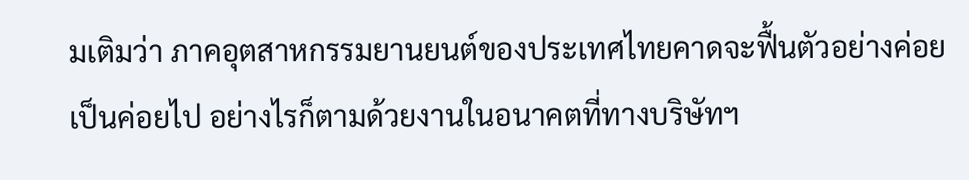มเติมว่า ภาคอุตสาหกรรมยานยนต์ของประเทศไทยคาดจะฟื้นตัวอย่างค่อยเป็นค่อยไป อย่างไรก็ตามด้วยงานในอนาคตที่ทางบริษัทฯ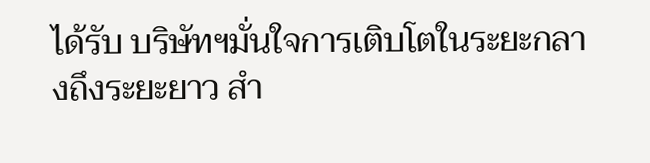ได้รับ บริษัทฯมั่นใจการเติบโตในระยะกลางถึงระยะยาว สำ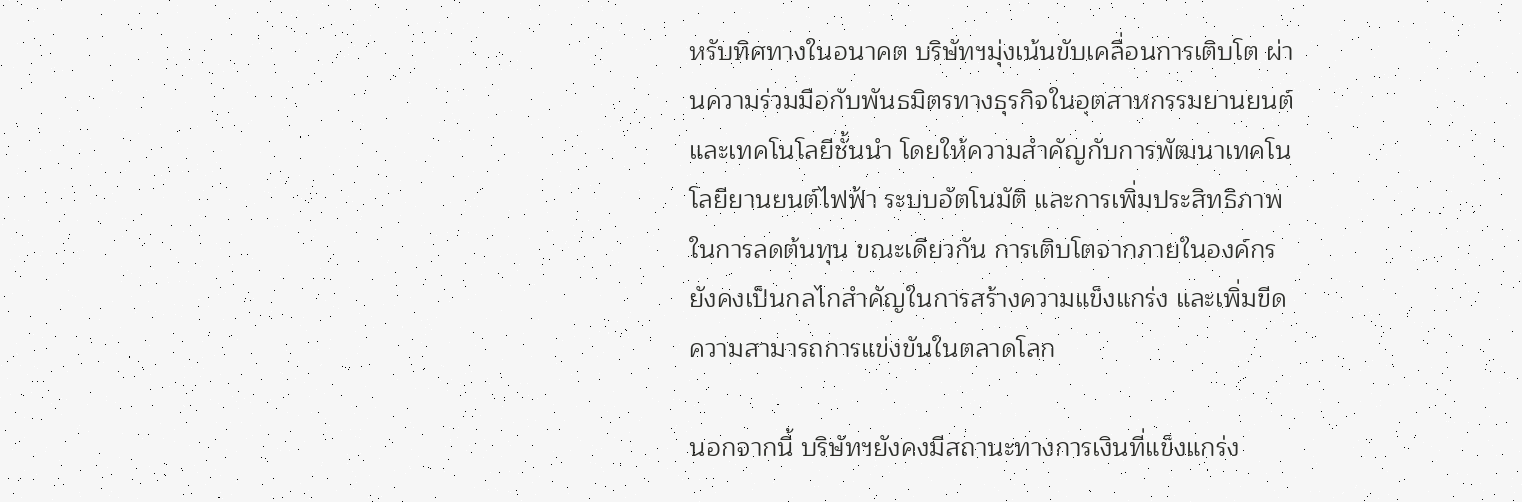หรับทิศทางในอนาคต บริษัทฯมุ่งเน้นขับเคลื่อนการเติบโต ผ่านความร่วมมือกับพันธมิตรทางธุรกิจในอุตสาหกรรมยานยนต์ และเทคโนโลยีชั้นนำ โดยให้ความสำคัญกับการพัฒนาเทคโนโลยียานยนต์ไฟฟ้า ระบบอัตโนมัติ และการเพิ่มประสิทธิภาพในการลดต้นทุน ขณะเดียวกัน การเติบโตจากภายในองค์กร ยังคงเป็นกลไกสำคัญในการสร้างความแข็งแกร่ง และเพิ่มขีดความสามารถการแข่งขันในตลาดโลก

นอกจากนี้ บริษัทฯยังคงมีสถานะทางการเงินที่แข็งแกร่ง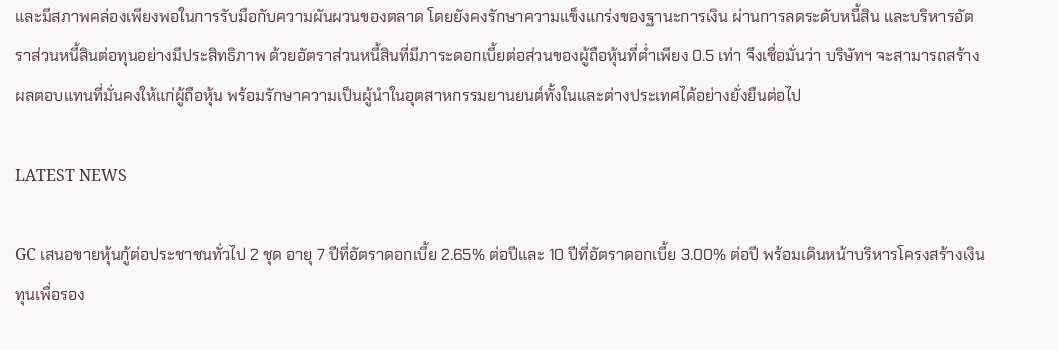และมีสภาพคล่องเพียงพอในการรับมือกับความผันผวนของตลาด โดยยังคงรักษาความแข็งแกร่งของฐานะการเงิน ผ่านการลดระดับหนี้สิน และบริหารอัตราส่วนหนี้สินต่อทุนอย่างมีประสิทธิภาพ ด้วยอัตราส่วนหนี้สินที่มีภาระดอกเบี้ยต่อส่วนของผู้ถือหุ้นที่ต่ำเพียง 0.5 เท่า จึงเชื่อมั่นว่า บริษัทฯ จะสามารถสร้างผลตอบแทนที่มั่นคงให้แก่ผู้ถือหุ้น พร้อมรักษาความเป็นผู้นำในอุตสาหกรรมยานยนต์ทั้งในและต่างประเทศได้อย่างยั่งยืนต่อไป

LATEST NEWS

GC เสนอขายหุ้นกู้ต่อประชาชนทั่วไป 2 ชุด อายุ 7 ปีที่อัตราดอกเบี้ย 2.65% ต่อปีและ 10 ปีที่อัตราดอกเบี้ย 3.00% ต่อปี พร้อมเดินหน้าบริหารโครงสร้างเงินทุนเพื่อรอง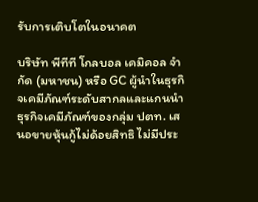รับการเติบโตในอนาคต

บริษัท พีทีที โกลบอล เคมิคอล จำกัด (มหาชน) หรือ GC ผู้นำในธุรกิจเคมีภัณฑ์ระดับสากลและแกนนำธุรกิจเคมีภัณฑ์ของกลุ่ม ปตท. เสนอขายหุ้นกู้ไม่ด้อยสิทธิ ไม่มีประ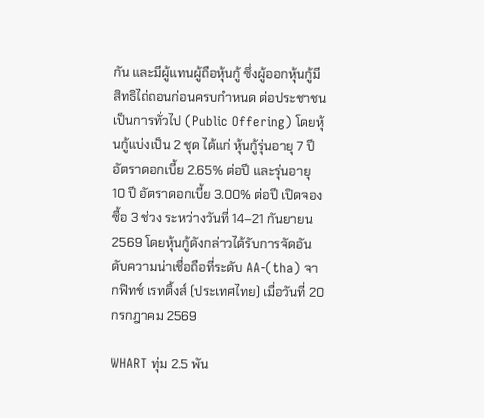กัน และมีผู้แทนผู้ถือหุ้นกู้ ซึ่งผู้ออกหุ้นกู้มีสิทธิไถ่ถอนก่อนครบกำหนด ต่อประชาชนเป็นการทั่วไป (Public Offering) โดยหุ้นกู้แบ่งเป็น 2 ชุด ได้แก่ หุ้นกู้รุ่นอายุ 7 ปี อัตราดอกเบี้ย 2.65% ต่อปี และรุ่นอายุ 10 ปี อัตราดอกเบี้ย 3.00% ต่อปี เปิดจองซื้อ 3 ช่วง ระหว่างวันที่ 14–21 กันยายน 2569 โดยหุ้นกู้ดังกล่าวได้รับการจัดอันดับความน่าเชื่อถือที่ระดับ AA-(tha) จากฟิทช์ เรทติ้งส์ (ประเทศไทย) เมื่อวันที่ 20 กรกฎาคม 2569

WHART ทุ่ม 2.5 พัน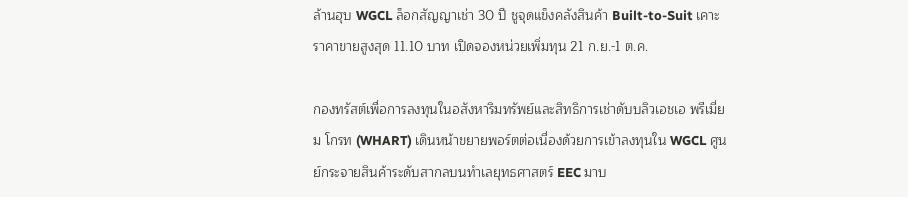ล้านฮุบ WGCL ล็อกสัญญาเช่า 30 ปี ชูจุดแข็งคลังสินค้า Built-to-Suit เคาะราคาขายสูงสุด 11.10 บาท เปิดจองหน่วยเพิ่มทุน 21 ก.ย.-1 ต.ค.

กองทรัสต์เพื่อการลงทุนในอสังหาริมทรัพย์และสิทธิการเช่าดับบลิวเอชเอ พรีเมี่ยม โกรท (WHART) เดินหน้าขยายพอร์ตต่อเนื่องด้วยการเข้าลงทุนใน WGCL ศูนย์กระจายสินค้าระดับสากลบนทำเลยุทธศาสตร์ EEC มาบ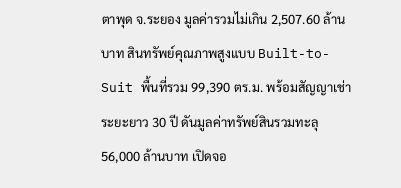ตาพุด จ.ระยอง มูลค่ารวมไม่เกิน 2,507.60 ล้านบาท สินทรัพย์คุณภาพสูงแบบ Built-to-Suit พื้นที่รวม 99,390 ตร.ม. พร้อมสัญญาเช่าระยะยาว 30 ปี ดันมูลค่าทรัพย์สินรวมทะลุ 56,000 ล้านบาท เปิดจอ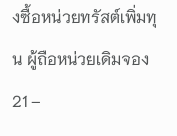งซื้อหน่วยทรัสต์เพิ่มทุน ผู้ถือหน่วยเดิมจอง 21 –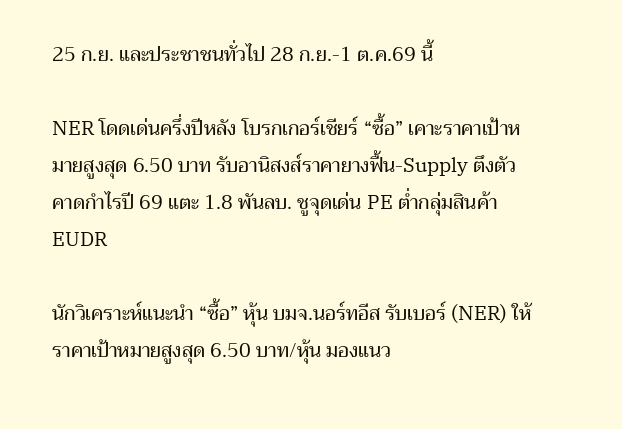25 ก.ย. และประชาชนทั่วไป 28 ก.ย.-1 ต.ค.69 นี้

NER โดดเด่นครึ่งปีหลัง โบรกเกอร์เชียร์ “ซื้อ” เคาะราคาเป้าหมายสูงสุด 6.50 บาท รับอานิสงส์ราคายางฟื้น-Supply ตึงตัว คาดกำไรปี 69 แตะ 1.8 พันลบ. ชูจุดเด่น PE ต่ำกลุ่มสินค้า EUDR

นักวิเคราะห์แนะนำ “ซื้อ” หุ้น บมจ.นอร์ทอีส รับเบอร์ (NER) ให้ราคาเป้าหมายสูงสุด 6.50 บาท/หุ้น มองแนว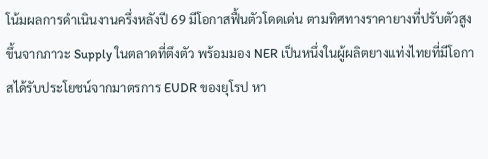โน้มผลการดำเนินงานครึ่งหลังปี 69 มีโอกาสฟื้นตัวโดดเด่น ตามทิศทางราคายางที่ปรับตัวสูงขึ้นจากภาวะ Supply ในตลาดที่ตึงตัว พร้อมมอง NER เป็นหนึ่งในผู้ผลิตยางแท่งไทยที่มีโอกาสได้รับประโยชน์จากมาตรการ EUDR ของยุโรป หา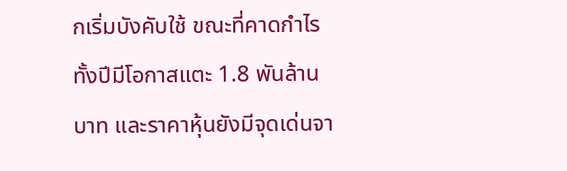กเริ่มบังคับใช้ ขณะที่คาดกำไรทั้งปีมีโอกาสแตะ 1.8 พันล้านบาท และราคาหุ้นยังมีจุดเด่นจา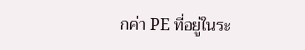กค่า PE ที่อยู่ในระ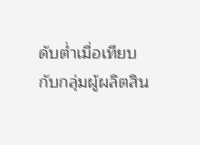ดับต่ำเมื่อเทียบกับกลุ่มผู้ผลิตสิน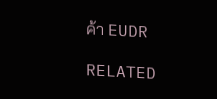ค้า EUDR

RELATED